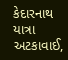કેદારનાથ યાત્રા અટકાવાઈ,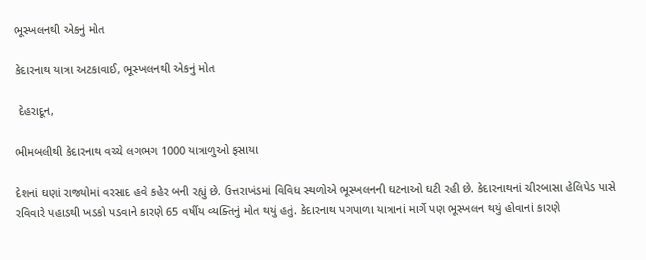ભૂસ્ખલનથી એકનું મોત

કેદારનાથ યાત્રા અટકાવાઈ, ભૂસ્ખલનથી એકનું મોત

 દેહરાદૂન,

ભીમબલીથી કેદારનાથ વચ્ચે લગભગ 1000 યાત્રાળુઓ ફસાયા

દેશનાં ઘણાં રાજ્યોમાં વરસાદ હવે કહેર બની રહ્યું છે. ઉત્તરાખંડમાં વિવિધ સ્થળોએ ભૂસ્ખલનની ઘટનાઓ ઘટી રહી છે. કેદારનાથનાં ચીરબાસા હેલિપેડ પાસે રવિવારે પહાડથી ખડકો પડવાને કારણે 65 વર્ષીય વ્યક્તિનું મોત થયું હતું. કેદારનાથ પગપાળા યાત્રાનાં માર્ગે પણ ભૂસ્ખલન થયું હોવાનાં કારણે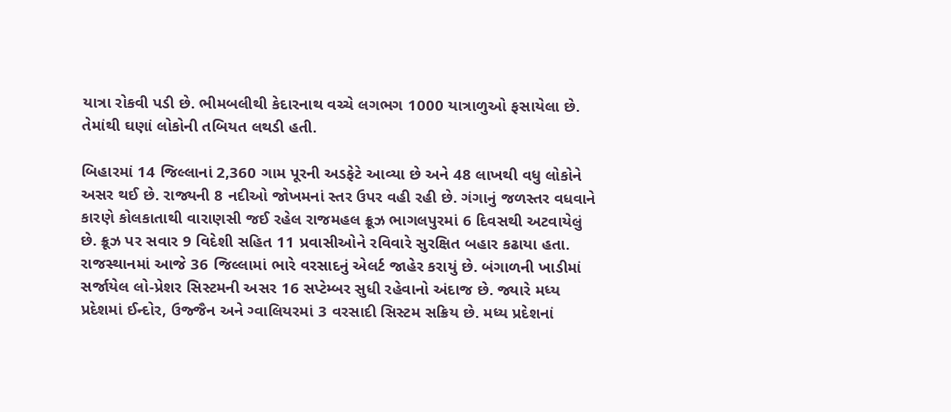યાત્રા રોકવી પડી છે. ભીમબલીથી કેદારનાથ વચ્ચે લગભગ 1000 યાત્રાળુઓ ફસાયેલા છે. તેમાંથી ઘણાં લોકોની તબિયત લથડી હતી.

બિહારમાં 14 જિલ્લાનાં 2,360 ગામ પૂરની અડફેટે આવ્યા છે અને 48 લાખથી વધુ લોકોને અસર થઈ છે. રાજ્યની 8 નદીઓ જોખમનાં સ્તર ઉપર વહી રહી છે. ગંગાનું જળસ્તર વધવાને કારણે કોલકાતાથી વારાણસી જઈ રહેલ રાજમહલ ક્રૂઝ ભાગલપુરમાં 6 દિવસથી અટવાયેલું છે. ક્રૂઝ પર સવાર 9 વિદેશી સહિત 11 પ્રવાસીઓને રવિવારે સુરક્ષિત બહાર કઢાયા હતા. રાજસ્થાનમાં આજે 36 જિલ્લામાં ભારે વરસાદનું એલર્ટ જાહેર કરાયું છે. બંગાળની ખાડીમાં સર્જાયેલ લો-પ્રેશર સિસ્ટમની અસર 16 સપ્ટેમ્બર સુધી રહેવાનો અંદાજ છે. જ્યારે મધ્ય પ્રદેશમાં ઈન્દોર, ઉજ્જૈન અને ગ્વાલિયરમાં 3 વરસાદી સિસ્ટમ સક્રિય છે. મધ્ય પ્રદેશનાં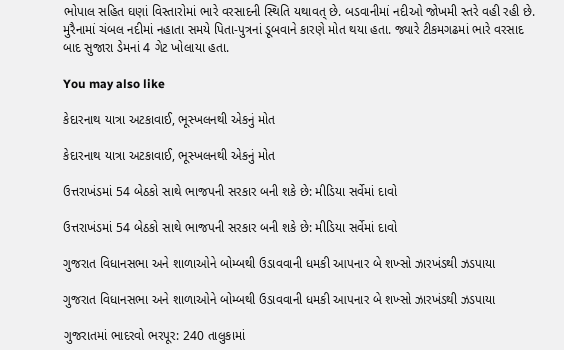ભોપાલ સહિત ઘણાં વિસ્તારોમાં ભારે વરસાદની સ્થિતિ યથાવત્ છે. બડવાનીમાં નદીઓ જોખમી સ્તરે વહી રહી છે. મુરૈનામાં ચંબલ નદીમાં નહાતા સમયે પિતા-પુત્રનાં ડૂબવાને કારણે મોત થયા હતા. જ્યારે ટીકમગઢમાં ભારે વરસાદ બાદ સુજારા ડેમનાં 4 ગેટ ખોલાયા હતા.

You may also like

કેદારનાથ યાત્રા અટકાવાઈ, ભૂસ્ખલનથી એકનું મોત

કેદારનાથ યાત્રા અટકાવાઈ, ભૂસ્ખલનથી એકનું મોત

ઉત્તરાખંડમાં 54 બેઠકો સાથે ભાજપની સરકાર બની શકે છે: મીડિયા સર્વેમાં દાવો

ઉત્તરાખંડમાં 54 બેઠકો સાથે ભાજપની સરકાર બની શકે છે: મીડિયા સર્વેમાં દાવો

ગુજરાત વિધાનસભા અને શાળાઓને બોમ્બથી ઉડાવવાની ધમકી આપનાર બે શખ્સો ઝારખંડથી ઝડપાયા

ગુજરાત વિધાનસભા અને શાળાઓને બોમ્બથી ઉડાવવાની ધમકી આપનાર બે શખ્સો ઝારખંડથી ઝડપાયા

ગુજરાતમાં ભાદરવો ભરપૂર: 240 તાલુકામાં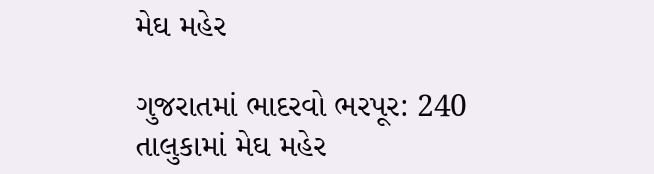મેઘ મહેર

ગુજરાતમાં ભાદરવો ભરપૂર: 240 તાલુકામાં મેઘ મહેર